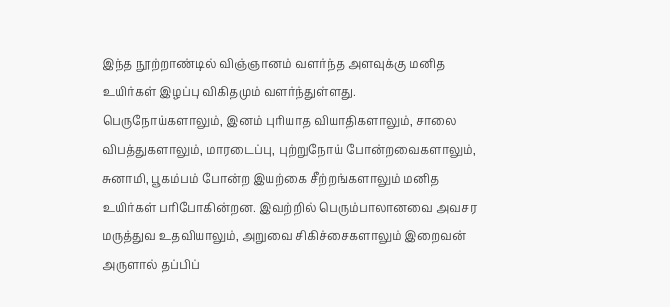இந்த நூற்றாண்டில் விஞ்ஞானம் வளர்ந்த அளவுக்கு மனித உயிர்கள் இழப்பு விகிதமும் வளர்ந்துள்ளது.
பெருநோய்களாலும், இனம் புரியாத வியாதிகளாலும், சாலை விபத்துகளாலும், மாரடைப்பு, புற்றுநோய் போன்றவைகளாலும், சுனாமி, பூகம்பம் போன்ற இயற்கை சீற்றங்களாலும் மனித உயிர்கள் பரிபோகின்றன. இவற்றில் பெரும்பாலானவை அவசர மருத்துவ உதவியாலும், அறுவை சிகிச்சைகளாலும் இறைவன் அருளால் தப்பிப்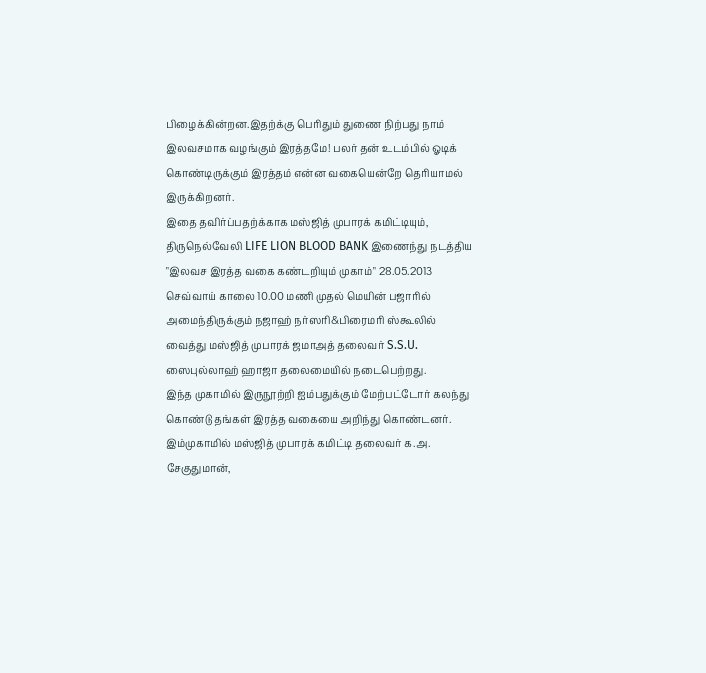பிழைக்கின்றன.இதற்க்கு பெரிதும் துணை நிற்பது நாம் இலவசமாக வழங்கும் இரத்தமே! பலர் தன் உடம்பில் ஓடிக் கொண்டிருக்கும் இரத்தம் என்ன வகையென்றே தெரியாமல் இருக்கிறனர்.
இதை தவிர்ப்பதற்க்காக மஸ்ஜித் முபாரக் கமிட்டியும், திருநெல்வேலி LIFE LION BLOOD BANK இணைந்து நடத்திய "இலவச இரத்த வகை கண்டறியும் முகாம்" 28.05.2013 செவ்வாய் காலை 10.00 மணி முதல் மெயின் பஜாரில் அமைந்திருக்கும் நஜாஹ் நர்ஸரி&பிரைமரி ஸ்கூலில் வைத்து மஸ்ஜித் முபாரக் ஜமாஅத் தலைவர் S.S.U. ஸைபுல்லாஹ் ஹாஜா தலைமையில் நடைபெற்றது.
இந்த முகாமில் இருநூற்றி ஐம்பதுக்கும் மேற்பட்டோர் கலந்து கொண்டு தங்கள் இரத்த வகையை அறிந்து கொண்டனர். இம்முகாமில் மஸ்ஜித் முபாரக் கமிட்டி தலைவர் க.அ. சேகுதுமான்,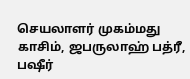செயலாளர் முகம்மது காசிம், ஜபருலாஹ் பத்ரீ, பஷீர்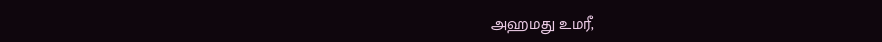அஹமது உமரீ,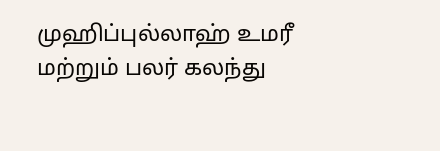முஹிப்புல்லாஹ் உமரீ மற்றும் பலர் கலந்து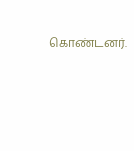கொண்டனர்.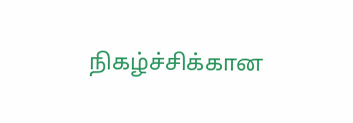நிகழ்ச்சிக்கான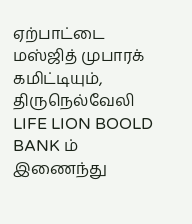ஏற்பாட்டை மஸ்ஜித் முபாரக் கமிட்டியும், திருநெல்வேலி LIFE LION BOOLD BANK ம் இணைந்து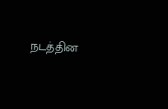நடத்தின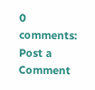0 comments:
Post a Comment